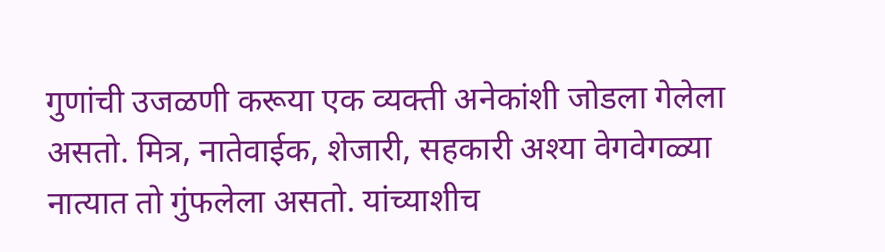गुणांची उजळणी करूया एक व्यक्ती अनेकांशी जोडला गेलेला असतो. मित्र, नातेवाईक, शेजारी, सहकारी अश्या वेगवेगळ्या नात्यात तो गुंफलेला असतो. यांच्याशीच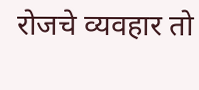रोजचे व्यवहार तो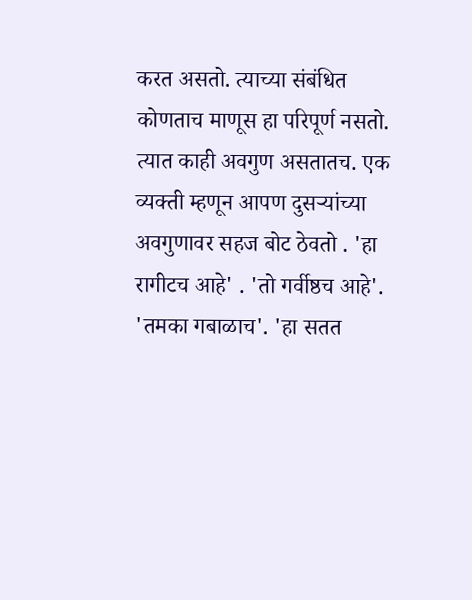करत असतो. त्याच्या संबंधित कोणताच माणूस हा परिपूर्ण नसतो. त्यात काही अवगुण असतातच. एक व्यक्ती म्हणून आपण दुसऱ्यांच्या अवगुणावर सहज बोट ठेवतो . 'हा रागीटच आहे' . 'तो गर्वीष्ठच आहे'. 'तमका गबाळाच'. 'हा सतत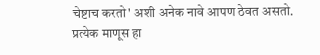चेष्टाच करतो' अशी अनेक नावे आपण ठेवत असतो. प्रत्येक माणूस हा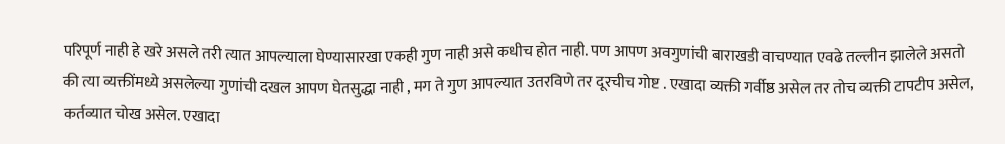परिपूर्ण नाही हे खरे असले तरी त्यात आपल्याला घेण्यासारखा एकही गुण नाही असे कधीच होत नाही. पण आपण अवगुणांची बाराखडी वाचण्यात एवढे तल्लीन झालेले असतो की त्या व्यक्तींमध्ये असलेल्या गुणांची दखल आपण घेतसुद्धा नाही , मग ते गुण आपल्यात उतरविणे तर दूरचीच गोष्ट . एखादा व्यक्ती गर्वीष्ठ असेल तर तोच व्यक्ती टापटीप असेल, कर्तव्यात चोख असेल. एखादा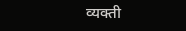व्यक्ती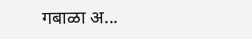गबाळा अ...